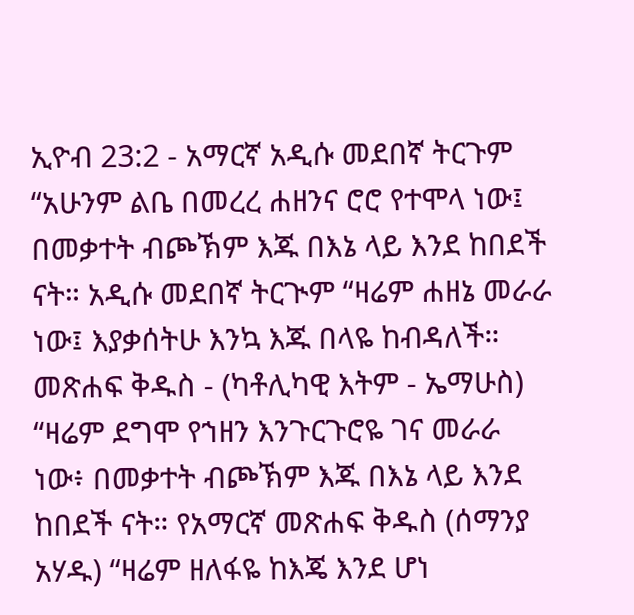ኢዮብ 23:2 - አማርኛ አዲሱ መደበኛ ትርጉም “አሁንም ልቤ በመረረ ሐዘንና ሮሮ የተሞላ ነው፤ በመቃተት ብጮኽም እጁ በእኔ ላይ እንደ ከበደች ናት። አዲሱ መደበኛ ትርጒም “ዛሬም ሐዘኔ መራራ ነው፤ እያቃሰትሁ እንኳ እጁ በላዬ ከብዳለች። መጽሐፍ ቅዱስ - (ካቶሊካዊ እትም - ኤማሁስ) “ዛሬም ደግሞ የኀዘን እንጉርጉሮዬ ገና መራራ ነው፥ በመቃተት ብጮኽም እጁ በእኔ ላይ እንደ ከበደች ናት። የአማርኛ መጽሐፍ ቅዱስ (ሰማንያ አሃዱ) “ዛሬም ዘለፋዬ ከእጄ እንደ ሆነ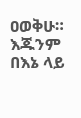ዐወቅሁ። እጁንም በእኔ ላይ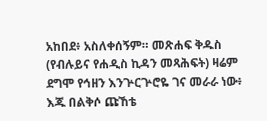አከበደ፥ አስለቀሰኝም። መጽሐፍ ቅዱስ (የብሉይና የሐዲስ ኪዳን መጻሕፍት) ዛሬም ደግሞ የኅዘን እንጕርጕሮዬ ገና መራራ ነው፥ እጁ በልቅሶ ጩኸቴ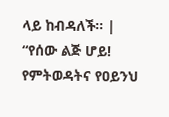ላይ ከብዳለች። |
“የሰው ልጅ ሆይ! የምትወዳትና የዐይንህ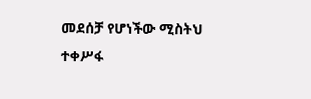መደሰቻ የሆነችው ሚስትህ ተቀሥፋ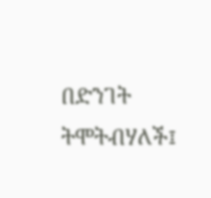በድንገት ትሞትብሃለች፤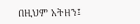በዚህም አትዘን፤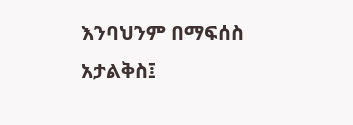እንባህንም በማፍሰስ አታልቅስ፤